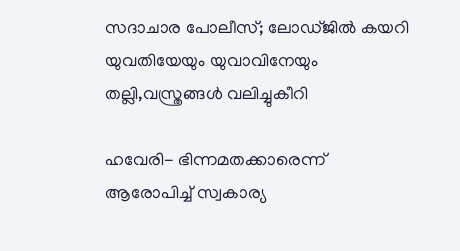സദാചാര പോലീസ്; ലോഡ്ജില്‍ കയറി യുവതിയേയും യുവാവിനേയും തല്ലി,വസ്ത്രങ്ങൾ വലിച്ചുകീറി

ഹവേരി- ഭിന്നമതക്കാരെന്ന് ആരോപിച്ച് സ്വകാര്യ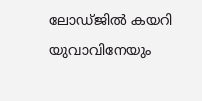ലോഡ്ജില്‍ കയറി യുവാവിനേയും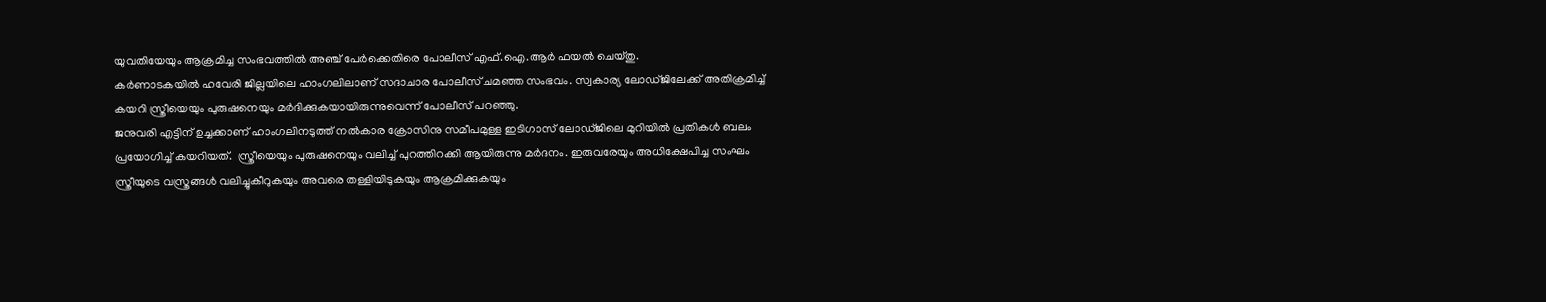യുവതിയേയും ആക്രമിച്ച സംഭവത്തില്‍ അഞ്ച് പേര്‍ക്കെതിരെ പോലീസ് എഫ്.ഐ.ആര്‍ ഫയല്‍ ചെയ്തു.
കര്‍ണാടകയില്‍ ഹവേരി ജില്ലയിലെ ഹാംഗലിലാണ് സദാചാര പോലീസ് ചമഞ്ഞ സംഭവം. സ്വകാര്യ ലോഡ്ജിലേക്ക് അതിക്രമിച്ച് കയറി സ്ത്രീയെയും പുരുഷനെയും മര്‍ദിക്കുകയായിരുന്നുവെന്ന് പോലീസ് പറഞ്ഞു.
ജനുവരി എട്ടിന് ഉച്ചക്കാണ് ഹാംഗലിനടുത്ത് നല്‍കാര ക്രോസിനു സമീപമുള്ള ഇടിഗാസ് ലോഡ്ജിലെ മുറിയില്‍ പ്രതികള്‍ ബലം പ്രയോഗിച്ച് കയറിയത്.  സ്ത്രീയെയും പുരുഷനെയും വലിച്ച് പുറത്തിറക്കി ആയിരുന്നു മര്‍ദനം. ഇരുവരേയും അധിക്ഷേപിച്ച സംഘം സ്ത്രീയുടെ വസ്ത്രങ്ങള്‍ വലിച്ചുകീറുകയും അവരെ തള്ളിയിടുകയും ആക്രമിക്കുകയും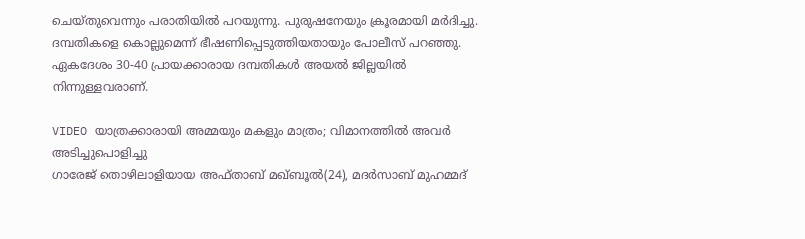ചെയ്തുവെന്നും പരാതിയില്‍ പറയുന്നു. പുരുഷനേയും ക്രൂരമായി മര്‍ദിച്ചു.  ദമ്പതികളെ കൊല്ലുമെന്ന് ഭീഷണിപ്പെടുത്തിയതായും പോലീസ് പറഞ്ഞു. ഏകദേശം 30-40 പ്രായക്കാരായ ദമ്പതികള്‍ അയല്‍ ജില്ലയില്‍ നിന്നുള്ളവരാണ്.

VIDEO യാത്രക്കാരായി അമ്മയും മകളും മാത്രം; വിമാനത്തില്‍ അവര്‍ അടിച്ചുപൊളിച്ചു
ഗാരേജ് തൊഴിലാളിയായ അഫ്താബ് മഖ്ബൂല്‍(24), മദര്‍സാബ് മുഹമ്മദ്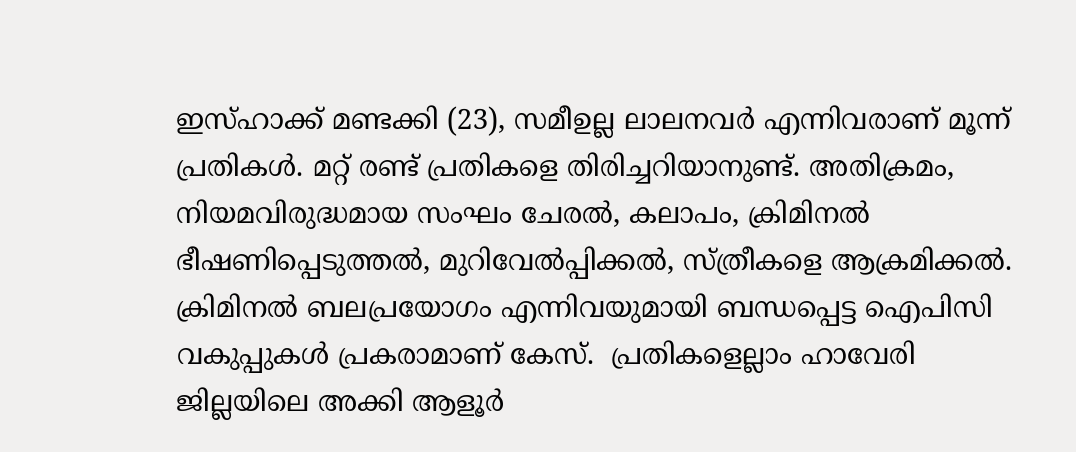ഇസ്ഹാക്ക് മണ്ടക്കി (23), സമീഉല്ല ലാലനവര്‍ എന്നിവരാണ് മൂന്ന് പ്രതികള്‍. മറ്റ് രണ്ട് പ്രതികളെ തിരിച്ചറിയാനുണ്ട്. അതിക്രമം, നിയമവിരുദ്ധമായ സംഘം ചേരല്‍, കലാപം, ക്രിമിനല്‍ ഭീഷണിപ്പെടുത്തല്‍, മുറിവേല്‍പ്പിക്കല്‍, സ്ത്രീകളെ ആക്രമിക്കല്‍. ക്രിമിനല്‍ ബലപ്രയോഗം എന്നിവയുമായി ബന്ധപ്പെട്ട ഐപിസി വകുപ്പുകള്‍ പ്രകരാമാണ് കേസ്.  പ്രതികളെല്ലാം ഹാവേരി ജില്ലയിലെ അക്കി ആളൂര്‍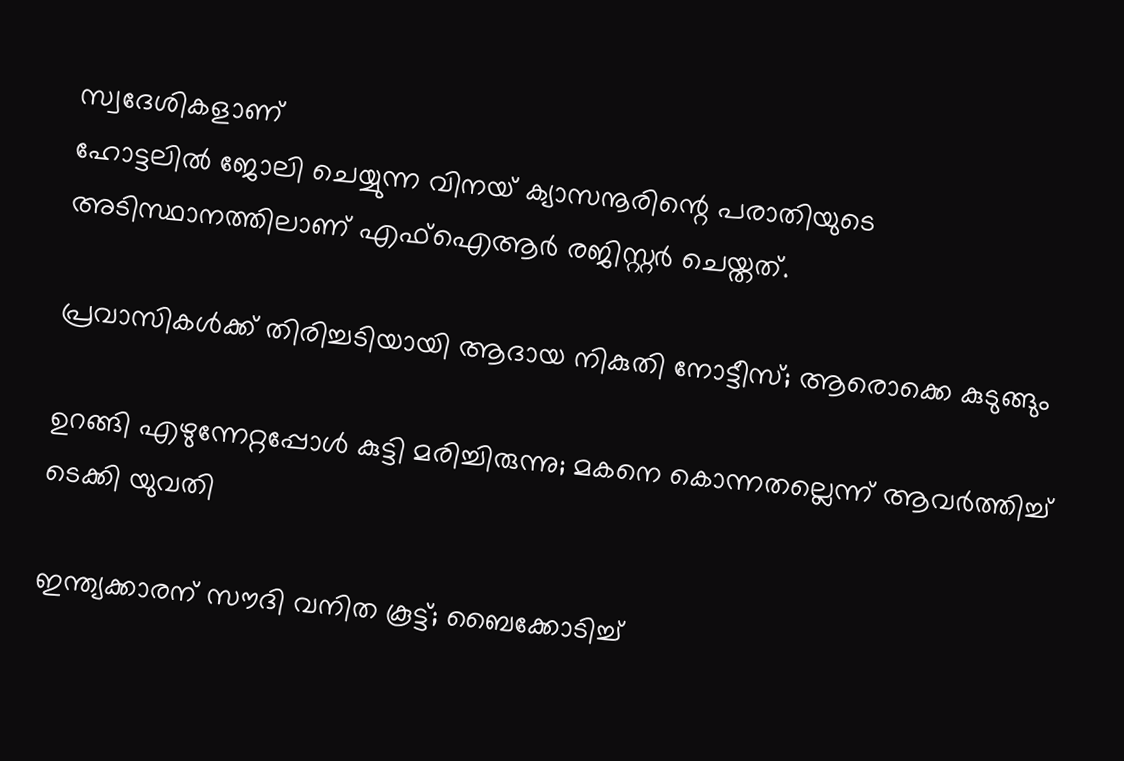സ്വദേശികളാണ്
ഹോട്ടലില്‍ ജോലി ചെയ്യുന്ന വിനയ് ക്യാസനൂരിന്റെ പരാതിയുടെ അടിസ്ഥാനത്തിലാണ് എഫ്‌ഐആര്‍ രജിസ്റ്റര്‍ ചെയ്തത്.

പ്രവാസികള്‍ക്ക് തിരിച്ചടിയായി ആദായ നികുതി നോട്ടീസ്; ആരൊക്കെ കുടുങ്ങും

ഉറങ്ങി എഴുന്നേറ്റപ്പോള്‍ കുട്ടി മരിച്ചിരുന്നു; മകനെ കൊന്നതല്ലെന്ന് ആവര്‍ത്തിച്ച് ടെക്കി യുവതി

ഇന്ത്യക്കാരന് സൗദി വനിത കൂട്ട്; ബൈക്കോടിച്ച്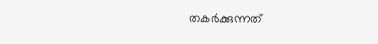തകര്‍ക്കുന്നത്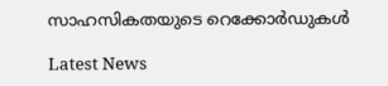സാഹസികതയുടെ റെക്കോര്‍ഡുകള്‍

Latest News